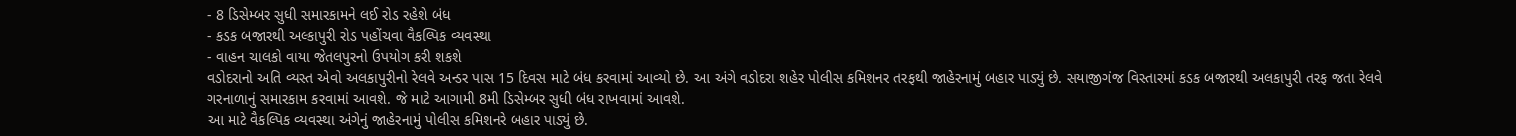- 8 ડિસેમ્બર સુધી સમારકામને લઈ રોડ રહેશે બંધ
- કડક બજારથી અલ્કાપુરી રોડ પહોંચવા વૈકલ્પિક વ્યવસ્થા
- વાહન ચાલકો વાયા જેતલપુરનો ઉપયોગ કરી શકશે
વડોદરાનો અતિ વ્યસ્ત એવો અલકાપુરીનો રેલવે અન્ડર પાસ 15 દિવસ માટે બંધ કરવામાં આવ્યો છે. આ અંગે વડોદરા શહેર પોલીસ કમિશનર તરફથી જાહેરનામું બહાર પાડ્યું છે. સયાજીગંજ વિસ્તારમાં કડક બજારથી અલકાપુરી તરફ જતા રેલવે ગરનાળાનું સમારકામ કરવામાં આવશે. જે માટે આગામી 8મી ડિસેમ્બર સુધી બંધ રાખવામાં આવશે.
આ માટે વૈકલ્પિક વ્યવસ્થા અંગેનું જાહેરનામું પોલીસ કમિશનરે બહાર પાડ્યું છે.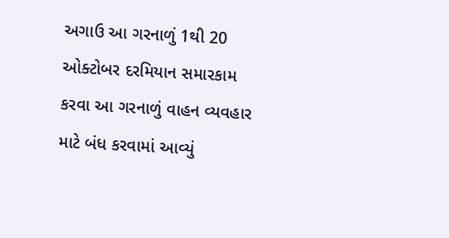અગાઉ આ ગરનાળું 1થી 20 ઓક્ટોબર દરમિયાન સમારકામ કરવા આ ગરનાળું વાહન વ્યવહાર માટે બંધ કરવામાં આવ્યું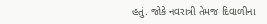હતું. જોકે નવરાત્રી તેમજ દિવાળીના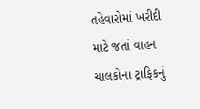તહેવારોમાં ખરીદી માટે જતાં વાહન ચાલકોના ટ્રાફિકનું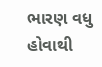ભારણ વધુ હોવાથી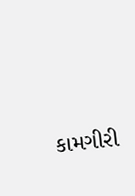કામગીરી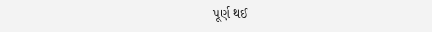પૂર્ણ થઈ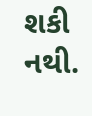શકી નથી.